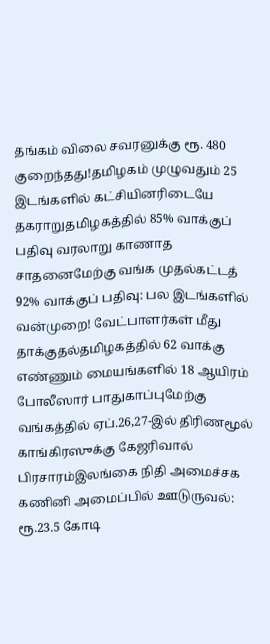தங்கம் விலை சவரனுக்கு ரூ. 480 குறைந்தது!தமிழகம் முழுவதும் 25 இடங்களில் கட்சியினரிடையே தகராறுதமிழகத்தில் 85% வாக்குப் பதிவு வரலாறு காணாத சாதனைமேற்கு வங்க முதல்கட்டத் 92% வாக்குப் பதிவு: பல இடங்களில் வன்முறை! வேட்பாளர்கள் மீது தாக்குதல்தமிழகத்தில் 62 வாக்கு எண்ணும் மையங்களில் 18 ஆயிரம் போலீஸார் பாதுகாப்புமேற்கு வங்கத்தில் ஏப்.26,27-இல் திரிணமூல் காங்கிரஸுக்கு கேஜரிவால் பிரசாரம்இலங்கை நிதி அமைச்சக கணினி அமைப்பில் ஊடுருவல்: ரூ.23.5 கோடி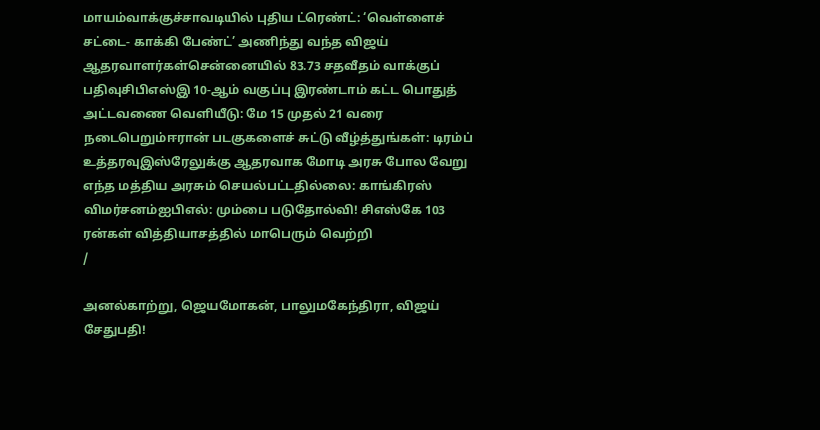மாயம்வாக்குச்சாவடியில் புதிய ட்ரெண்ட்: ‘வெள்ளைச் சட்டை- காக்கி பேண்ட்’ அணிந்து வந்த விஜய் ஆதரவாளர்கள்சென்னையில் 83.73 சதவீதம் வாக்குப் பதிவுசிபிஎஸ்இ 10-ஆம் வகுப்பு இரண்டாம் கட்ட பொதுத் அட்டவணை வெளியீடு: மே 15 முதல் 21 வரை நடைபெறும்ஈரான் படகுகளைச் சுட்டு வீழ்த்துங்கள்: டிரம்ப் உத்தரவுஇஸ்ரேலுக்கு ஆதரவாக மோடி அரசு போல வேறு எந்த மத்திய அரசும் செயல்பட்டதில்லை: காங்கிரஸ் விமர்சனம்ஐபிஎல்: மும்பை படுதோல்வி! சிஎஸ்கே 103 ரன்கள் வித்தியாசத்தில் மாபெரும் வெற்றி
/

அனல்காற்று, ஜெயமோகன், பாலுமகேந்திரா, விஜய் சேதுபதி!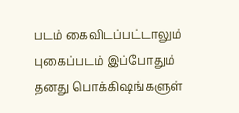படம் கைவிடப்பட்டாலும் புகைப்படம் இப்போதும் தனது பொக்கிஷங்களுள்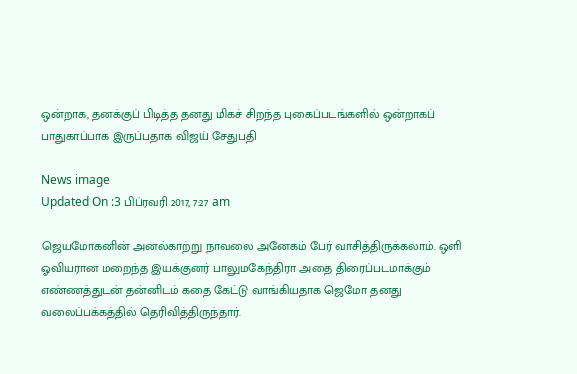ஒன்றாக, தனக்குப் பிடித்த தனது மிகச் சிறந்த புகைப்படங்களில் ஒன்றாகப் பாதுகாப்பாக இருப்பதாக விஜய் சேதுபதி

News image
Updated On :3 பிப்ரவரி 2017, 7:27 am

ஜெயமோகனின் அனல்காற்று நாவலை அனேகம் பேர் வாசித்திருக்கலாம். ஒளி ஓவியரான மறைந்த இயக்குனர் பாலுமகேந்திரா அதை திரைப்படமாக்கும் எண்ணத்துடன் தன்னிடம் கதை கேட்டு வாங்கியதாக ஜெமோ தனது வலைப்பக்கத்தில் தெரிவித்திருந்தார்.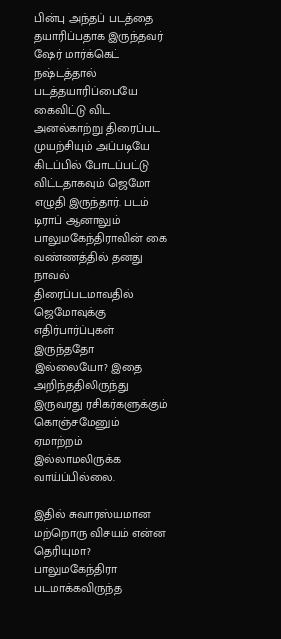பின்பு அந்தப் படத்தை தயாரிப்பதாக இருந்தவர் ஷேர் மார்க்கெட் நஷ்டத்தால் படத்தயாரிப்பையே கைவிட்டு விட அனல்காற்று திரைப்பட முயற்சியும் அப்படியே கிடப்பில் போடப்பட்டு விட்டதாகவும் ஜெமோ எழுதி இருந்தார். படம் டிராப் ஆனாலும் பாலுமகேந்திராவின் கை வண்ணத்தில் தனது நாவல் திரைப்படமாவதில் ஜெமோவுக்கு எதிர்பார்ப்புகள் இருந்ததோ இல்லையோ? இதை அறிந்ததிலிருந்து இருவரது ரசிகர்களுக்கும் கொஞ்சமேனும் ஏமாற்றம் இல்லாமலிருக்க வாய்ப்பில்லை.

இதில் சுவாரஸ்யமான மற்றொரு விசயம் என்ன தெரியுமா? பாலுமகேந்திரா படமாக்கவிருந்த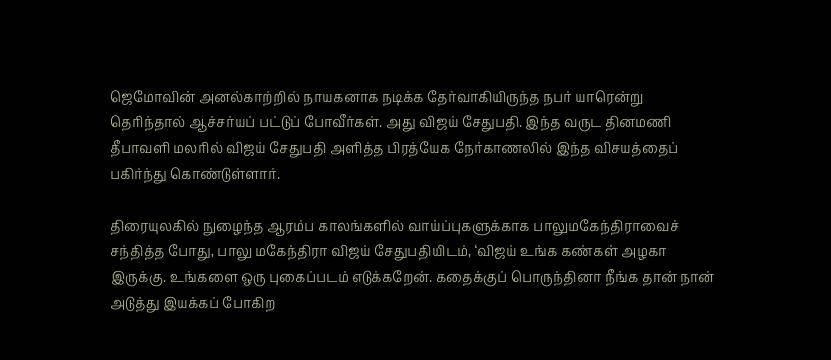ஜெமோவின் அனல்காற்றில் நாயகனாக நடிக்க தேர்வாகியிருந்த நபர் யாரென்று தெரிந்தால் ஆச்சர்யப் பட்டுப் போவீர்கள். அது விஜய் சேதுபதி. இந்த வருட தினமணி தீபாவளி மலரில் விஜய் சேதுபதி அளித்த பிரத்யேக நேர்காணலில் இந்த விசயத்தைப் பகிர்ந்து கொண்டுள்ளார்.

திரையுலகில் நுழைந்த ஆரம்ப காலங்களில் வாய்ப்புகளுக்காக பாலுமகேந்திராவைச் சந்தித்த போது, பாலு மகேந்திரா விஜய் சேதுபதியிடம், ‘விஜய் உங்க கண்கள் அழகா இருக்கு. உங்களை ஒரு புகைப்படம் எடுக்கறேன். கதைக்குப் பொருந்தினா நீங்க தான் நான் அடுத்து இயக்கப் போகிற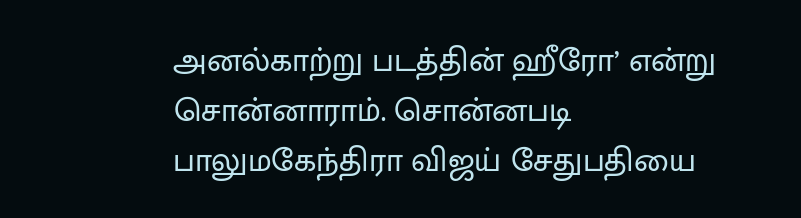அனல்காற்று படத்தின் ஹீரோ’ என்று சொன்னாராம். சொன்னபடி பாலுமகேந்திரா விஜய் சேதுபதியை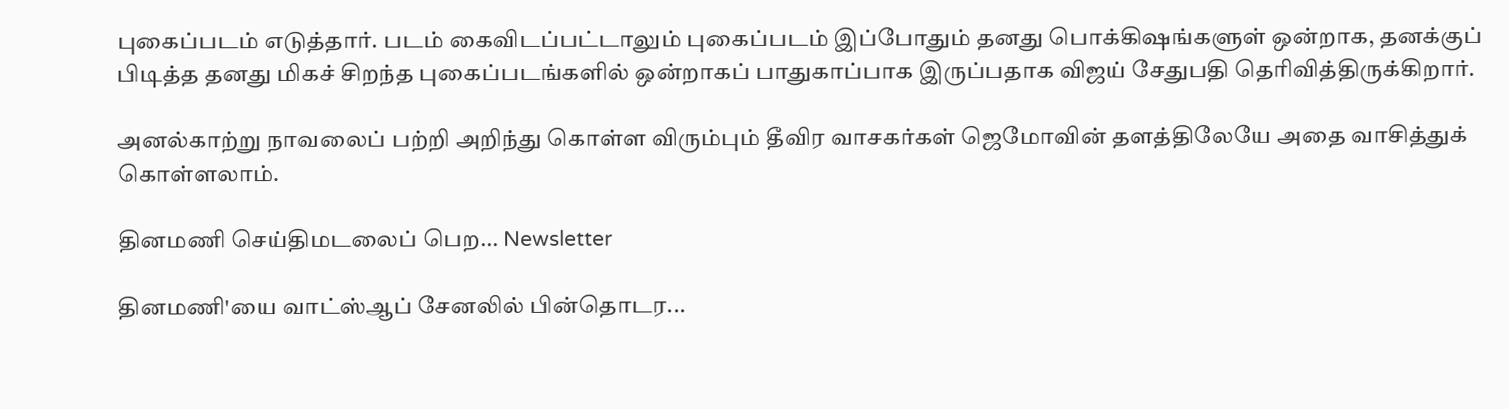புகைப்படம் எடுத்தார். படம் கைவிடப்பட்டாலும் புகைப்படம் இப்போதும் தனது பொக்கிஷங்களுள் ஒன்றாக, தனக்குப் பிடித்த தனது மிகச் சிறந்த புகைப்படங்களில் ஒன்றாகப் பாதுகாப்பாக இருப்பதாக விஜய் சேதுபதி தெரிவித்திருக்கிறார்.

அனல்காற்று நாவலைப் பற்றி அறிந்து கொள்ள விரும்பும் தீவிர வாசகர்கள் ஜெமோவின் தளத்திலேயே அதை வாசித்துக் கொள்ளலாம்.

தினமணி செய்திமடலைப் பெற... Newsletter

தினமணி'யை வாட்ஸ்ஆப் சேனலில் பின்தொடர...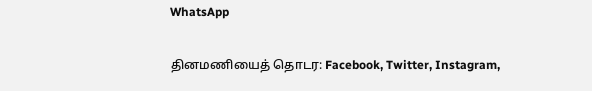WhatsApp

தினமணியைத் தொடர: Facebook, Twitter, Instagram,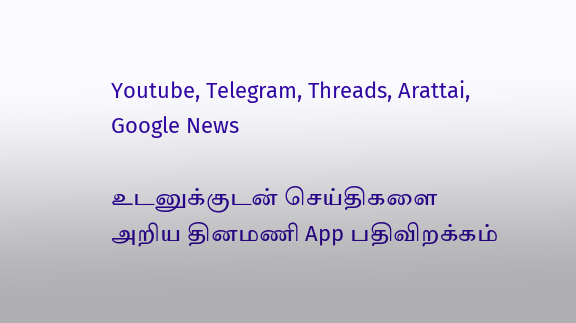Youtube, Telegram, Threads, Arattai, Google News

உடனுக்குடன் செய்திகளை அறிய தினமணி App பதிவிறக்கம்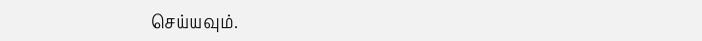செய்யவும்.